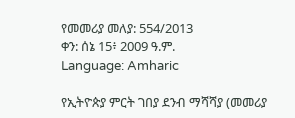የመመሪያ መለያ: 554/2013
ቀን: ሰኔ 15፥ 2009 ዓ.ም.
Language: Amharic

የኢትዮጵያ ምርት ገበያ ደንብ ማሻሻያ (መመሪያ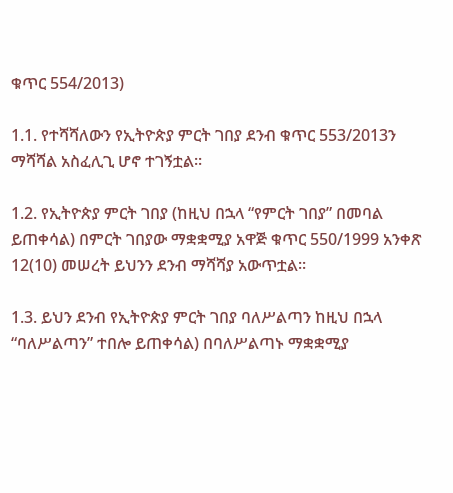ቁጥር 554/2013)

1.1. የተሻሻለውን የኢትዮጵያ ምርት ገበያ ደንብ ቁጥር 553/2013ን ማሻሻል አስፈሊጊ ሆኖ ተገኝቷል፡፡

1.2. የኢትዮጵያ ምርት ገበያ (ከዚህ በኋላ “የምርት ገበያ” በመባል ይጠቀሳል) በምርት ገበያው ማቋቋሚያ አዋጅ ቁጥር 550/1999 አንቀጽ 12(10) መሠረት ይህንን ደንብ ማሻሻያ አውጥቷል፡፡

1.3. ይህን ደንብ የኢትዮጵያ ምርት ገበያ ባለሥልጣን ከዚህ በኋላ “ባለሥልጣን” ተበሎ ይጠቀሳል) በባለሥልጣኑ ማቋቋሚያ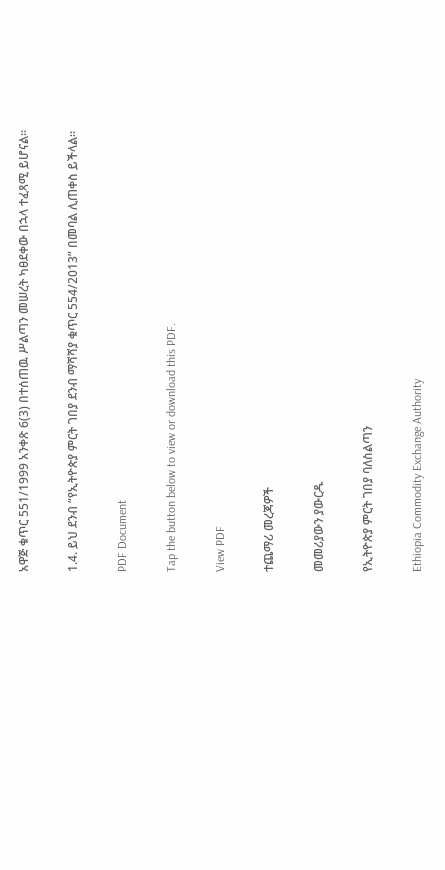አዋጅ ቁጥር 551/1999 አንቀጽ 6(3) በተሰጠዉ ሥልጣን መሠረት ካፀደቀው በኋላ ተፈጻሚ ይሆናል፡፡

1.4. ይህ ደንብ “የኢትዮጵያ ምርት ገበያ ደንብ ማሻሻያ ቁጥር 554/2013” በመባል ሊጠቀስ ይችላል፡፡

PDF Document

Tap the button below to view or download this PDF.

View PDF

ተጨማሪ መረጃዎች

መመሪያውን ያውርዱ

የኢትዮጵያ ምርት ገበያ ባለስልጣን

Ethiopia Commodity Exchange Authority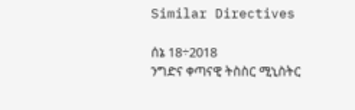Similar Directives

ሰኔ 18÷2018
ንግድና ቀጣናዊ ትስስር ሚኒስትር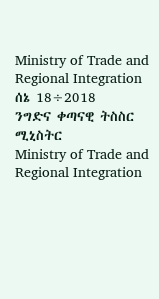Ministry of Trade and Regional Integration
ሰኔ 18÷2018
ንግድና ቀጣናዊ ትስስር ሚኒስትር
Ministry of Trade and Regional Integration